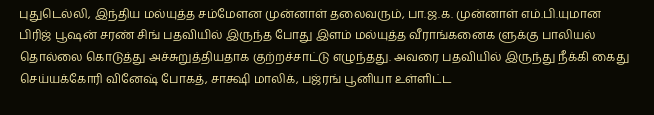புதுடெல்லி, இந்திய மல்யுத்த சம்மேளன முன்னாள் தலைவரும், பா.ஜ.க. முன்னாள் எம்.பி.யுமான பிரிஜ் பூஷன் சரண் சிங் பதவியில் இருந்த போது இளம் மல்யுத்த வீராங்கனைக ளுக்கு பாலியல் தொல்லை கொடுத்து அச்சுறுத்தியதாக குற்றச்சாட்டு எழுந்தது. அவரை பதவியில் இருந்து நீக்கி கைது செய்யக்கோரி வினேஷ் போகத், சாக்ஷி மாலிக், பஜ்ரங் பூனியா உள்ளிட்ட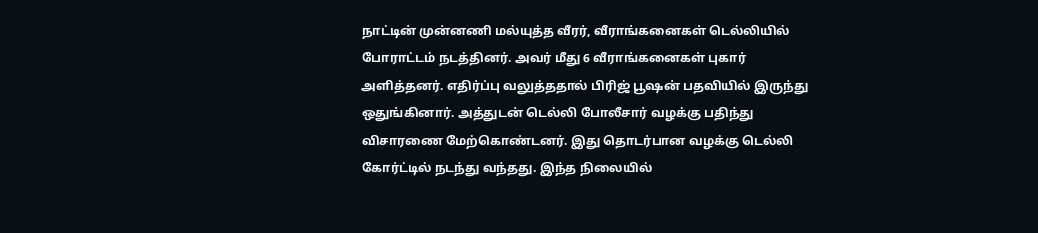நாட்டின் முன்னணி மல்யுத்த வீரர், வீராங்கனைகள் டெல்லியில் போராட்டம் நடத்தினர். அவர் மீது 6 வீராங்கனைகள் புகார் அளித்தனர். எதிர்ப்பு வலுத்ததால் பிரிஜ் பூஷன் பதவியில் இருந்து ஒதுங்கினார். அத்துடன் டெல்லி போலீசார் வழக்கு பதிந்து விசாரணை மேற்கொண்டனர். இது தொடர்பான வழக்கு டெல்லி கோர்ட்டில் நடந்து வந்தது. இந்த நிலையில்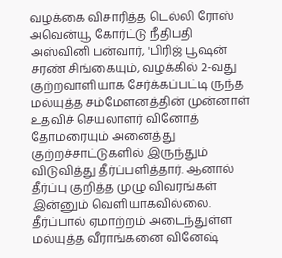வழக்கை விசாரித்த டெல்லி ரோஸ் அவென்யூ கோர்ட்டு நீதிபதி அஸ்வினி பன்வார், 'பிரிஜ் பூஷன் சரண் சிங்கையும், வழக்கில் 2-வது குற்றவாளியாக சேர்க்கப்பட்டி ருந்த மல்யுத்த சம்மேளனத்தின் முன்னாள் உதவிச் செயலாளர் வினோத் தோமரையும் அனைத்து குற்றச்சாட்டுகளில் இருந்தும் விடுவித்து தீர்ப்பளித்தார். ஆனால் தீர்ப்பு குறித்த முழு விவரங்கள் இன்னும் வெளியாகவில்லை. தீர்ப்பால் ஏமாற்றம் அடைந்துள்ள மல்யுத்த வீராங்கனை வினேஷ்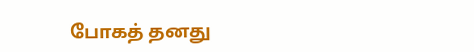போகத் தனது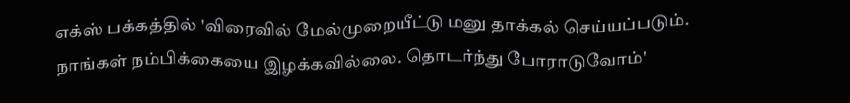எக்ஸ் பக்கத்தில் 'விரைவில் மேல்முறையீட்டு மனு தாக்கல் செய்யப்படும். நாங்கள் நம்பிக்கையை இழக்கவில்லை. தொடர்ந்து போராடுவோம்'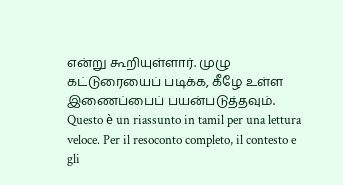என்று கூறியுள்ளார். முழு கட்டுரையைப் படிக்க, கீழே உள்ள இணைப்பைப் பயன்படுத்தவும்.
Questo è un riassunto in tamil per una lettura veloce. Per il resoconto completo, il contesto e gli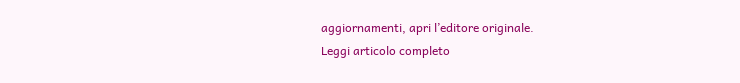aggiornamenti, apri l’editore originale.
Leggi articolo completo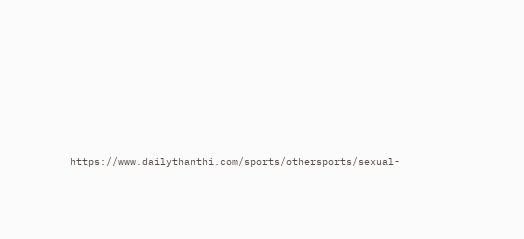https://www.dailythanthi.com/sports/othersports/sexual-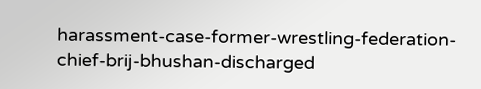harassment-case-former-wrestling-federation-chief-brij-bhushan-discharged